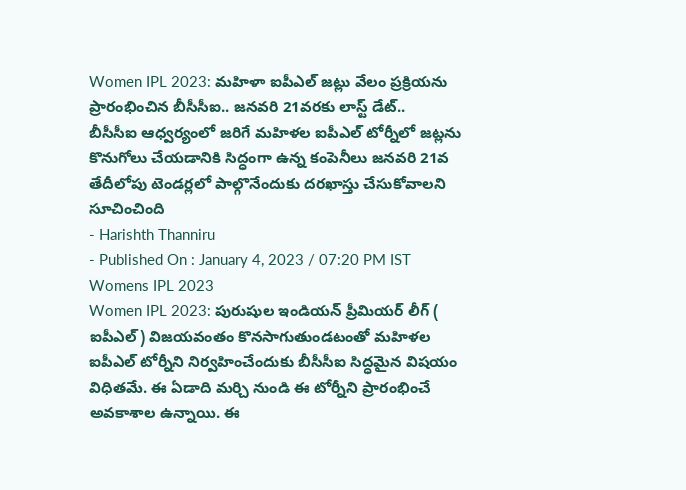Women IPL 2023: మహిళా ఐపీఎల్ జట్లు వేలం ప్రక్రియను ప్రారంభించిన బీసీసీఐ.. జనవరి 21వరకు లాస్ట్ డేట్..
బీసీసీఐ ఆధ్వర్యంలో జరిగే మహిళల ఐపీఎల్ టోర్నీలో జట్లను కొనుగోలు చేయడానికి సిద్ధంగా ఉన్న కంపెనీలు జనవరి 21వ తేదీలోపు టెండర్లలో పాల్గొనేందుకు దరఖాస్తు చేసుకోవాలని సూచించింది
- Harishth Thanniru
- Published On : January 4, 2023 / 07:20 PM IST
Womens IPL 2023
Women IPL 2023: పురుషుల ఇండియన్ ప్రీమియర్ లీగ్ ( ఐపీఎల్) విజయవంతం కొనసాగుతుండటంతో మహిళల ఐపీఎల్ టోర్నీని నిర్వహించేందుకు బీసీసీఐ సిద్ధమైన విషయం విధితమే. ఈ ఏడాది మర్చి నుండి ఈ టోర్నీని ప్రారంభించే అవకాశాల ఉన్నాయి. ఈ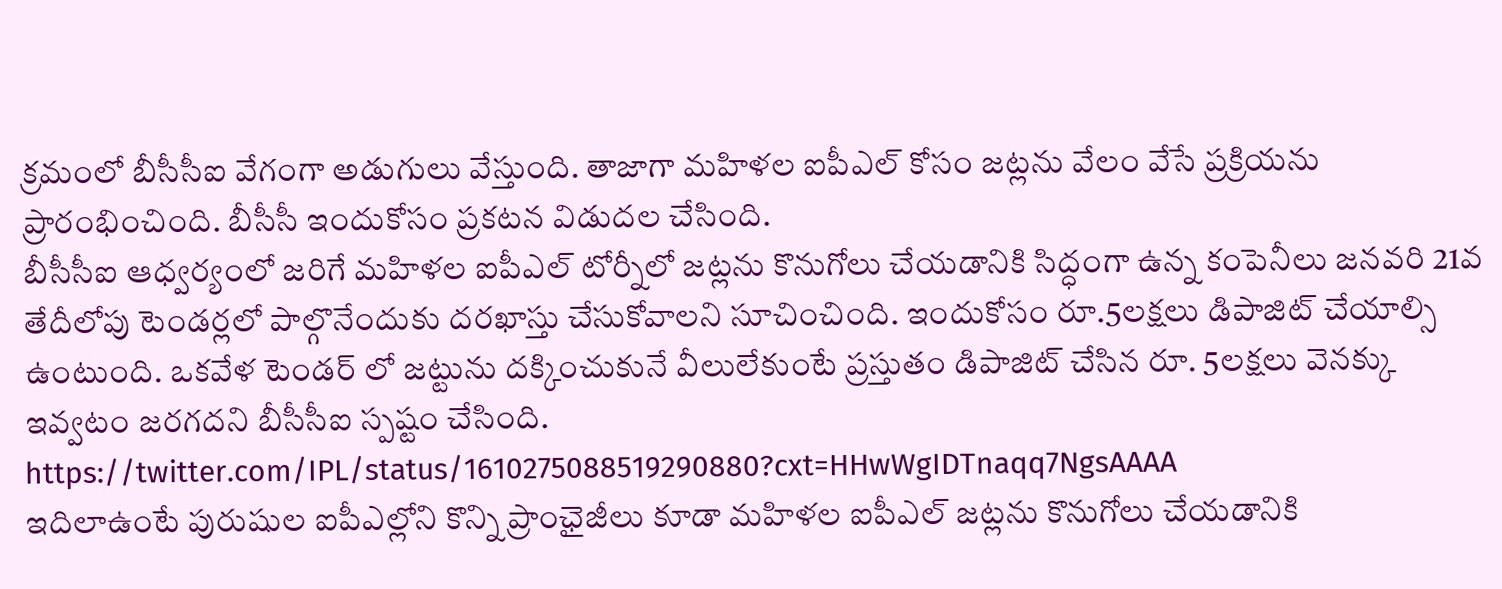క్రమంలో బీసీసీఐ వేగంగా అడుగులు వేస్తుంది. తాజాగా మహిళల ఐపీఎల్ కోసం జట్లను వేలం వేసే ప్రక్రియను ప్రారంభించింది. బీసీసీ ఇందుకోసం ప్రకటన విడుదల చేసింది.
బీసీసీఐ ఆధ్వర్యంలో జరిగే మహిళల ఐపీఎల్ టోర్నీలో జట్లను కొనుగోలు చేయడానికి సిద్ధంగా ఉన్న కంపెనీలు జనవరి 21వ తేదీలోపు టెండర్లలో పాల్గొనేందుకు దరఖాస్తు చేసుకోవాలని సూచించింది. ఇందుకోసం రూ.5లక్షలు డిపాజిట్ చేయాల్సి ఉంటుంది. ఒకవేళ టెండర్ లో జట్టును దక్కించుకునే వీలులేకుంటే ప్రస్తుతం డిపాజిట్ చేసిన రూ. 5లక్షలు వెనక్కు ఇవ్వటం జరగదని బీసీసీఐ స్పష్టం చేసింది.
https://twitter.com/IPL/status/1610275088519290880?cxt=HHwWgIDTnaqq7NgsAAAA
ఇదిలాఉంటే పురుషుల ఐపీఎల్లోని కొన్ని ప్రాంఛైజీలు కూడా మహిళల ఐపీఎల్ జట్లను కొనుగోలు చేయడానికి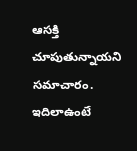ఆసక్తి చూపుతున్నాయని సమాచారం. ఇదిలాఉంటే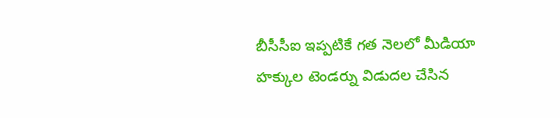బీసీసీఐ ఇప్పటికే గత నెలలో మీడియా హక్కుల టెండర్ను విడుదల చేసిన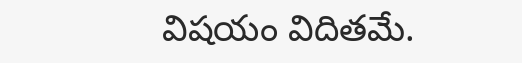విషయం విదితమే.